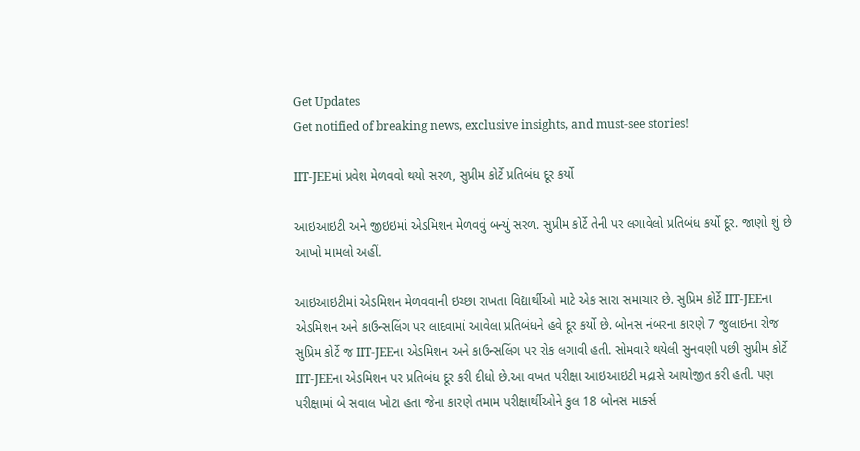Get Updates
Get notified of breaking news, exclusive insights, and must-see stories!

IIT-JEEમાં પ્રવેશ મેળવવો થયો સરળ, સુપ્રીમ કોર્ટે પ્રતિબંધ દૂર કર્યો

આઇઆઇટી અને જીઇઇમાં એડમિશન મેળવવું બન્યું સરળ. સુપ્રીમ કોર્ટે તેની પર લગાવેલો પ્રતિબંધ કર્યો દૂર. જાણો શું છે આખો મામલો અહીં.

આઇઆઇટીમાં એડમિશન મેળવવાની ઇચ્છા રાખતા વિદ્યાર્થીઓ માટે એક સારા સમાચાર છે. સુપ્રિમ કોર્ટે IIT-JEEના એડમિશન અને કાઉન્સલિંગ પર લાદવામાં આવેલા પ્રતિબંધને હવે દૂર કર્યો છે. બોનસ નંબરના કારણે 7 જુલાઇના રોજ સુપ્રિમ કોર્ટે જ IIT-JEEના એડમિશન અને કાઉન્સલિંગ પર રોક લગાવી હતી. સોમવારે થયેલી સુનવણી પછી સુપ્રીમ કોર્ટે IIT-JEEના એડમિશન પર પ્રતિબંધ દૂર કરી દીધો છે.આ વખત પરીક્ષા આઇઆઇટી મદ્રાસે આયોજીત કરી હતી. પણ પરીક્ષામાં બે સવાલ ખોટા હતા જેના કારણે તમામ પરીક્ષાર્થીઓને કુલ 18 બોનસ માર્ક્સ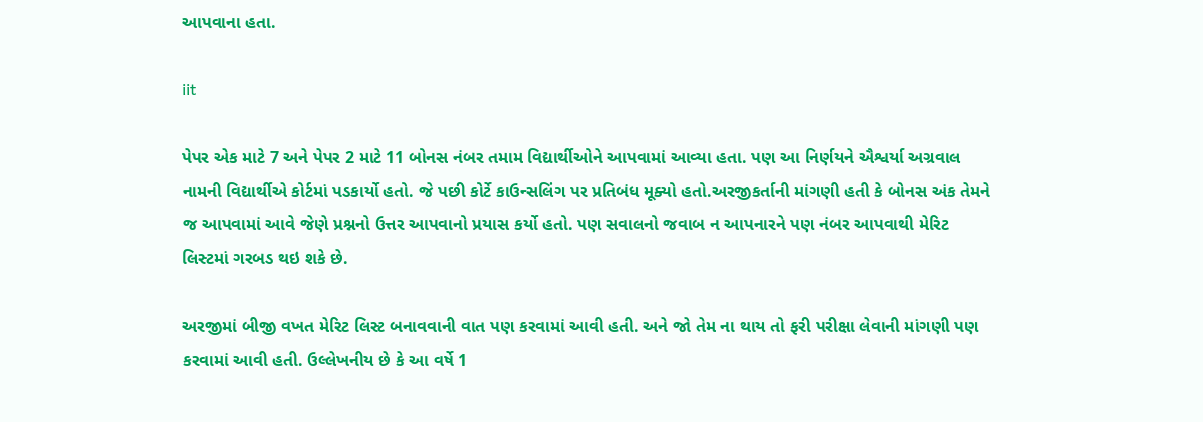આપવાના હતા.

iit

પેપર એક માટે 7 અને પેપર 2 માટે 11 બોનસ નંબર તમામ વિદ્યાર્થીઓને આપવામાં આવ્યા હતા. પણ આ નિર્ણયને ઐશ્વર્યા અગ્રવાલ નામની વિદ્યાર્થીએ કોર્ટમાં પડકાર્યો હતો. જે પછી કોર્ટે કાઉન્સલિંગ પર પ્રતિબંધ મૂક્યો હતો.અરજીકર્તાની માંગણી હતી કે બોનસ અંક તેમને જ આપવામાં આવે જેણે પ્રશ્નનો ઉત્તર આપવાનો પ્રયાસ કર્યો હતો. પણ સવાલનો જવાબ ન આપનારને પણ નંબર આપવાથી મેરિટ લિસ્ટમાં ગરબડ થઇ શકે છે.

અરજીમાં બીજી વખત મેરિટ લિસ્ટ બનાવવાની વાત પણ કરવામાં આવી હતી. અને જો તેમ ના થાય તો ફરી પરીક્ષા લેવાની માંગણી પણ કરવામાં આવી હતી. ઉલ્લેખનીય છે કે આ વર્ષે 1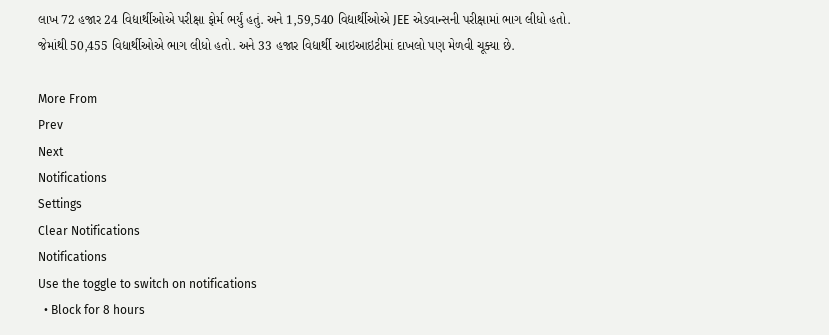લાખ 72 હજાર 24 વિદ્યાર્થીઓએ પરીક્ષા ફોર્મ ભર્યું હતું. અને 1,59,540 વિદ્યાર્થીઓએ JEE એડવાન્સની પરીક્ષામાં ભાગ લીધો હતો. જેમાંથી 50,455 વિદ્યાર્થીઓએ ભાગ લીધો હતો. અને 33 હજાર વિદ્યાર્થી આઇઆઇટીમાં દાખલો પણ મેળવી ચૂક્યા છે.

More From
Prev
Next
Notifications
Settings
Clear Notifications
Notifications
Use the toggle to switch on notifications
  • Block for 8 hours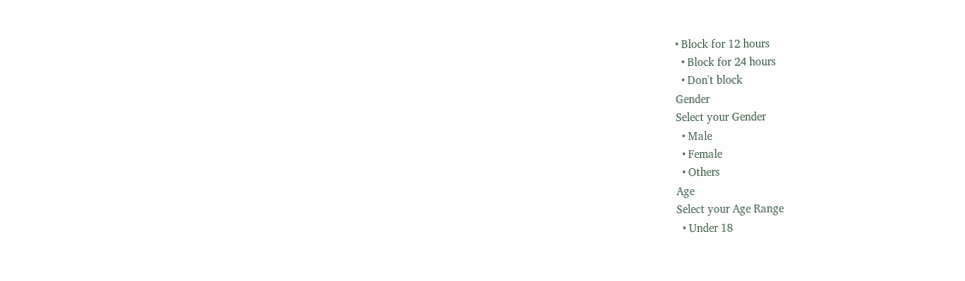• Block for 12 hours
  • Block for 24 hours
  • Don't block
Gender
Select your Gender
  • Male
  • Female
  • Others
Age
Select your Age Range
  • Under 18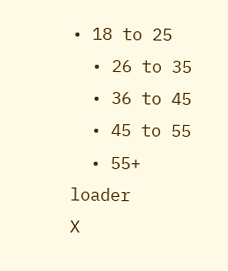• 18 to 25
  • 26 to 35
  • 36 to 45
  • 45 to 55
  • 55+
loader
X